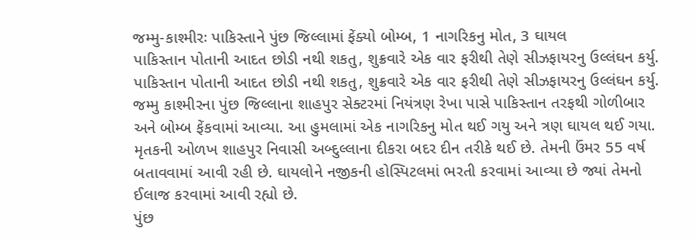જમ્મુ-કાશ્મીરઃ પાકિસ્તાને પુંછ જિલ્લામાં ફેંક્યો બોમ્બ, 1 નાગરિકનુ મોત, 3 ઘાયલ
પાકિસ્તાન પોતાની આદત છોડી નથી શકતુ, શુક્રવારે એક વાર ફરીથી તેણે સીઝફાયરનુ ઉલ્લંઘન કર્યુ.
પાકિસ્તાન પોતાની આદત છોડી નથી શકતુ, શુક્રવારે એક વાર ફરીથી તેણે સીઝફાયરનુ ઉલ્લંઘન કર્યુ. જમ્મુ કાશ્મીરના પુંછ જિલ્લાના શાહપુર સેક્ટરમાં નિયંત્રણ રેખા પાસે પાકિસ્તાન તરફથી ગોળીબાર અને બોમ્બ ફેંકવામાં આવ્યા. આ હુમલામાં એક નાગરિકનુ મોત થઈ ગયુ અને ત્રણ ઘાયલ થઈ ગયા. મૃતકની ઓળખ શાહપુર નિવાસી અબ્દુલ્લાના દીકરા બદર દીન તરીકે થઈ છે. તેમની ઉંમર 55 વર્ષ બતાવવામાં આવી રહી છે. ઘાયલોને નજીકની હોસ્પિટલમાં ભરતી કરવામાં આવ્યા છે જ્યાં તેમનો ઈલાજ કરવામાં આવી રહ્યો છે.
પુંછ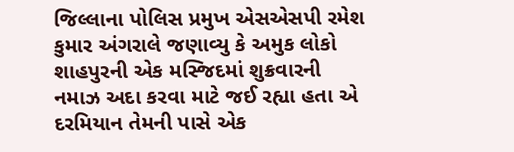જિલ્લાના પોલિસ પ્રમુખ એસએસપી રમેશ કુમાર અંગરાલે જણાવ્યુ કે અમુક લોકો શાહપુરની એક મસ્જિદમાં શુક્રવારની નમાઝ અદા કરવા માટે જઈ રહ્યા હતા એ દરમિયાન તેમની પાસે એક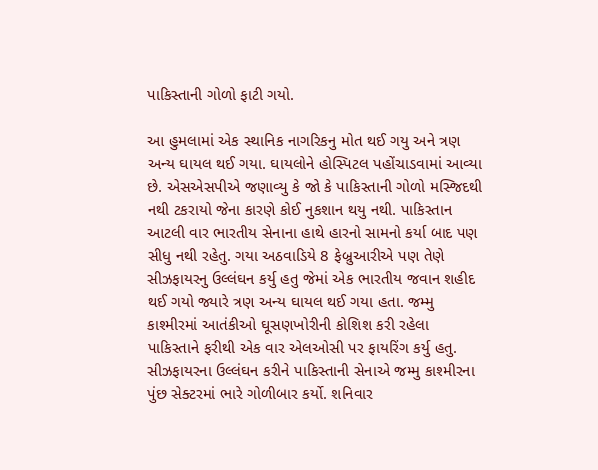પાકિસ્તાની ગોળો ફાટી ગયો.

આ હુમલામાં એક સ્થાનિક નાગરિકનુ મોત થઈ ગયુ અને ત્રણ અન્ય ઘાયલ થઈ ગયા. ઘાયલોને હોસ્પિટલ પહોંચાડવામાં આવ્યા છે. એસએસપીએ જણાવ્યુ કે જો કે પાકિસ્તાની ગોળો મસ્જિદથી નથી ટકરાયો જેના કારણે કોઈ નુકશાન થયુ નથી. પાકિસ્તાન આટલી વાર ભારતીય સેનાના હાથે હારનો સામનો કર્યા બાદ પણ સીધુ નથી રહેતુ. ગયા અઠવાડિયે 8 ફેબ્રુઆરીએ પણ તેણે સીઝફાયરનુ ઉલ્લંઘન કર્યુ હતુ જેમાં એક ભારતીય જવાન શહીદ થઈ ગયો જ્યારે ત્રણ અન્ય ઘાયલ થઈ ગયા હતા. જમ્મુ કાશ્મીરમાં આતંકીઓ ઘૂસણખોરીની કોશિશ કરી રહેલા પાકિસ્તાને ફરીથી એક વાર એલઓસી પર ફાયરિંગ કર્યુ હતુ.
સીઝફાયરના ઉલ્લંઘન કરીને પાકિસ્તાની સેનાએ જમ્મુ કાશ્મીરના પુંછ સેક્ટરમાં ભારે ગોળીબાર કર્યો. શનિવાર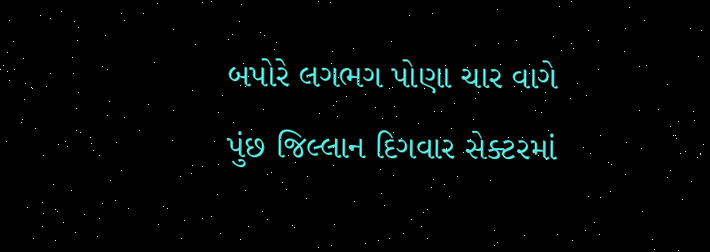બપોરે લગભગ પોણા ચાર વાગે પુંછ જિલ્લાન દિગવાર સેક્ટરમાં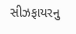સીઝફાયરનુ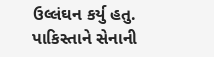ઉલ્લંઘન કર્યુ હતુ. પાકિસ્તાને સેનાની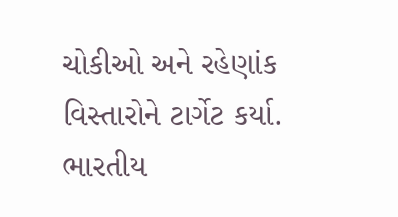ચોકીઓ અને રહેણાંક વિસ્તારોને ટાર્ગેટ કર્યા. ભારતીય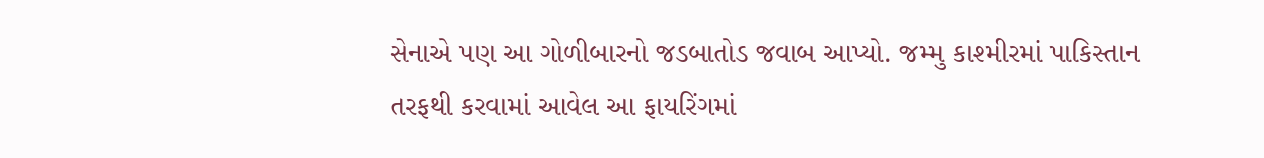સેનાએ પણ આ ગોળીબારનો જડબાતોડ જવાબ આપ્યો. જમ્મુ કાશ્મીરમાં પાકિસ્તાન તરફથી કરવામાં આવેલ આ ફાયરિંગમાં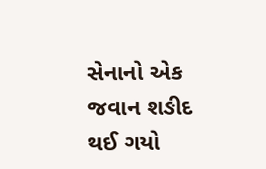સેનાનો એક જવાન શઙીદ થઈ ગયો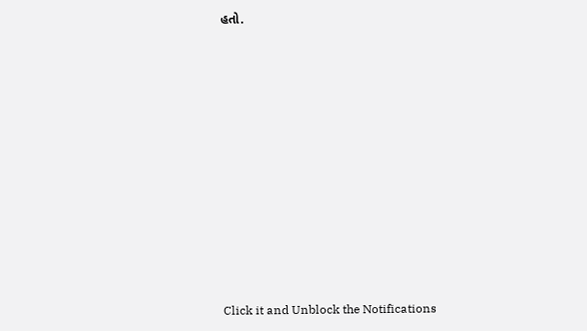હતો.












Click it and Unblock the Notifications